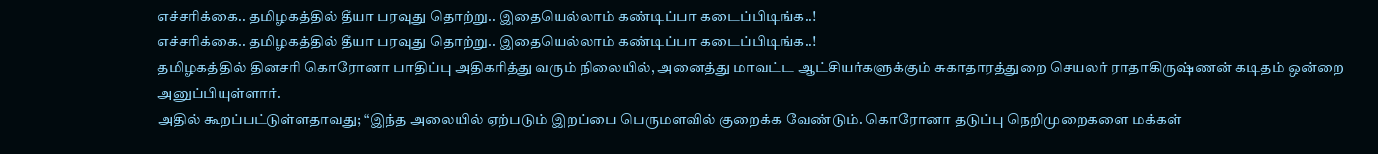எச்சரிக்கை.. தமிழகத்தில் தீயா பரவுது தொற்று.. இதையெல்லாம் கண்டிப்பா கடைப்பிடிங்க..!
எச்சரிக்கை.. தமிழகத்தில் தீயா பரவுது தொற்று.. இதையெல்லாம் கண்டிப்பா கடைப்பிடிங்க..!
தமிழகத்தில் தினசரி கொரோனா பாதிப்பு அதிகரித்து வரும் நிலையில், அனைத்து மாவட்ட ஆட்சியர்களுக்கும் சுகாதாரத்துறை செயலர் ராதாகிருஷ்ணன் கடிதம் ஒன்றை அனுப்பியுள்ளார்.
அதில் கூறப்பட்டுள்ளதாவது; “இந்த அலையில் ஏற்படும் இறப்பை பெருமளவில் குறைக்க வேண்டும். கொரோனா தடுப்பு நெறிமுறைகளை மக்கள்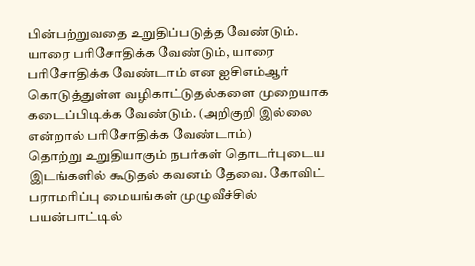பின்பற்றுவதை உறுதிப்படுத்த வேண்டும்.
யாரை பரிசோதிக்க வேண்டும், யாரை பரிசோதிக்க வேண்டாம் என ஐசிஎம்ஆர் கொடுத்துள்ள வழிகாட்டுதல்களை முறையாக கடைப்பிடிக்க வேண்டும். (அறிகுறி இல்லை என்றால் பரிசோதிக்க வேண்டாம்)
தொற்று உறுதியாகும் நபர்கள் தொடர்புடைய இடங்களில் கூடுதல் கவனம் தேவை. கோவிட் பராமரிப்பு மையங்கள் முழுவீச்சில் பயன்பாட்டில்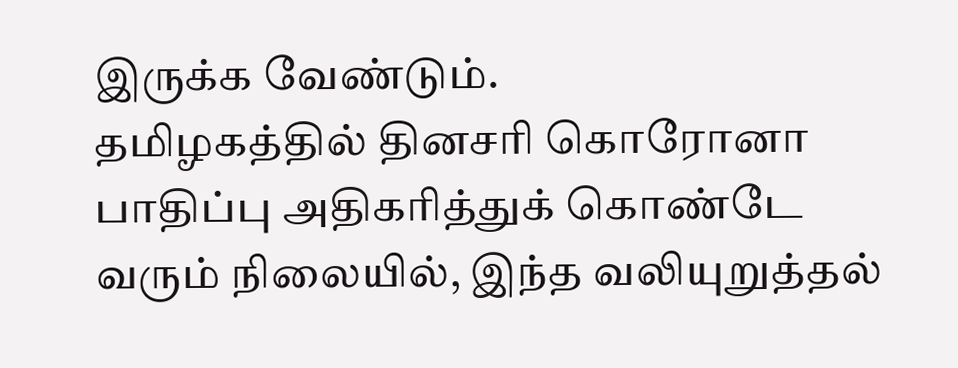இருக்க வேண்டும்.
தமிழகத்தில் தினசரி கொரோனா பாதிப்பு அதிகரித்துக் கொண்டே வரும் நிலையில், இந்த வலியுறுத்தல்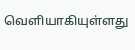வெளியாகியுள்ளது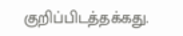குறிப்பிடத்தக்கது.